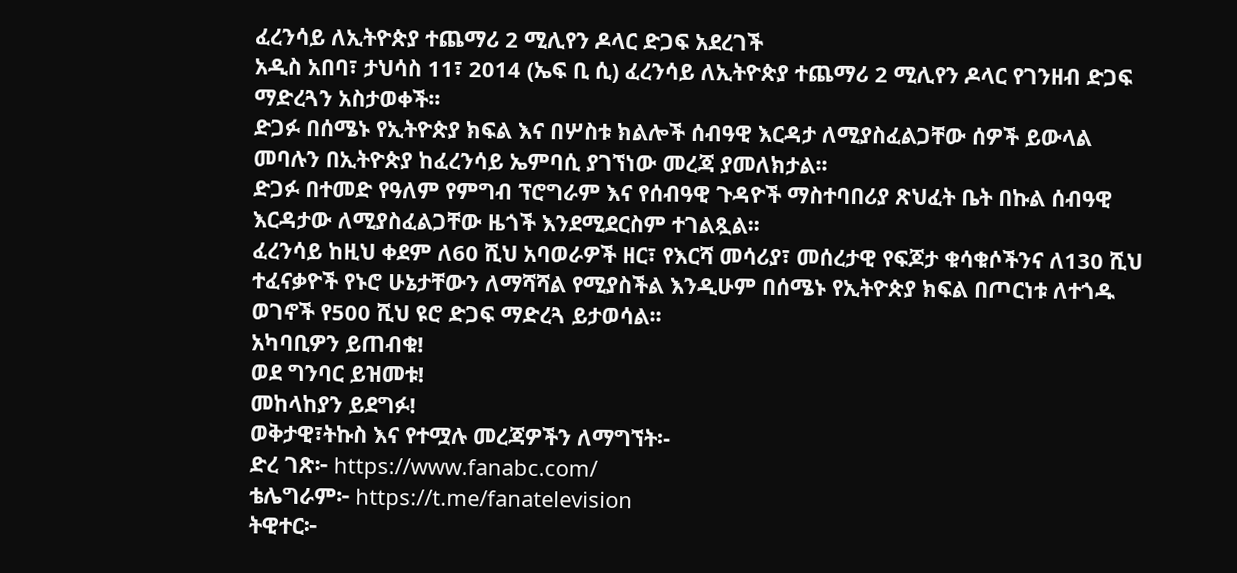ፈረንሳይ ለኢትዮጵያ ተጨማሪ 2 ሚሊየን ዶላር ድጋፍ አደረገች
አዲስ አበባ፣ ታህሳስ 11፣ 2014 (ኤፍ ቢ ሲ) ፈረንሳይ ለኢትዮጵያ ተጨማሪ 2 ሚሊየን ዶላር የገንዘብ ድጋፍ ማድረጓን አስታወቀች፡፡
ድጋፉ በሰሜኑ የኢትዮጵያ ክፍል እና በሦስቱ ክልሎች ሰብዓዊ እርዳታ ለሚያስፈልጋቸው ሰዎች ይውላል መባሉን በኢትዮጵያ ከፈረንሳይ ኤምባሲ ያገኘነው መረጃ ያመለክታል፡፡
ድጋፉ በተመድ የዓለም የምግብ ፕሮግራም እና የሰብዓዊ ጉዳዮች ማስተባበሪያ ጽህፈት ቤት በኩል ሰብዓዊ እርዳታው ለሚያስፈልጋቸው ዜጎች እንደሚደርስም ተገልጿል፡፡
ፈረንሳይ ከዚህ ቀደም ለ60 ሺህ አባወራዎች ዘር፣ የእርሻ መሳሪያ፣ መሰረታዊ የፍጆታ ቁሳቁሶችንና ለ130 ሺህ ተፈናቃዮች የኑሮ ሁኔታቸውን ለማሻሻል የሚያስችል እንዲሁም በሰሜኑ የኢትዮጵያ ክፍል በጦርነቱ ለተጎዱ ወገኖች የ500 ሺህ ዩሮ ድጋፍ ማድረጓ ይታወሳል፡፡
አካባቢዎን ይጠብቁ!
ወደ ግንባር ይዝመቱ!
መከላከያን ይደግፉ!
ወቅታዊ፣ትኩስ እና የተሟሉ መረጃዎችን ለማግኘት፡-
ድረ ገጽ፦ https://www.fanabc.com/
ቴሌግራም፦ https://t.me/fanatelevision
ትዊተር፦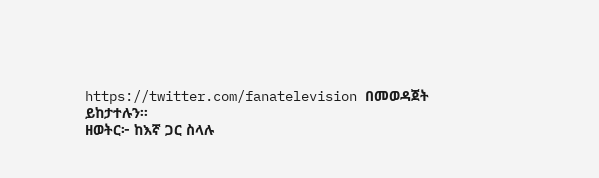https://twitter.com/fanatelevision በመወዳጀት ይከታተሉን፡፡
ዘወትር፦ ከእኛ ጋር ስላሉ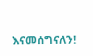እናመሰግናለን!